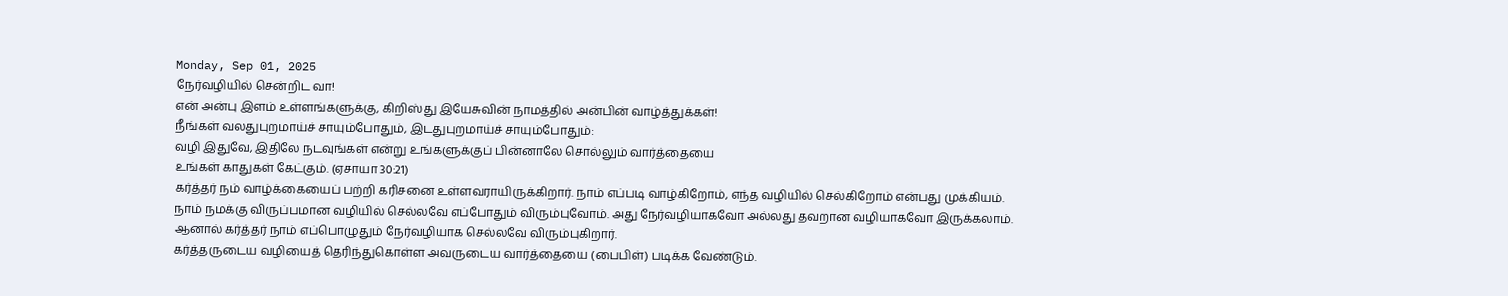Monday, Sep 01, 2025
நேர்வழியில் சென்றிட வா!
என் அன்பு இளம் உள்ளங்களுக்கு, கிறிஸ்து இயேசுவின் நாமத்தில் அன்பின் வாழ்த்துக்கள்!
நீங்கள் வலதுபுறமாய்ச் சாயும்போதும், இடதுபுறமாய்ச் சாயும்போதும்:
வழி இதுவே, இதிலே நடவுங்கள் என்று உங்களுக்குப் பின்னாலே சொல்லும் வார்த்தையை
உங்கள் காதுகள் கேட்கும். (ஏசாயா 30:21)
கர்த்தர் நம் வாழ்க்கையைப் பற்றி கரிசனை உள்ளவராயிருக்கிறார். நாம் எப்படி வாழ்கிறோம், எந்த வழியில் செல்கிறோம் என்பது முக்கியம். நாம் நமக்கு விருப்பமான வழியில் செல்லவே எப்போதும் விரும்புவோம். அது நேர்வழியாகவோ அல்லது தவறான வழியாகவோ இருக்கலாம். ஆனால் கர்த்தர் நாம் எப்பொழுதும் நேர்வழியாக செல்லவே விரும்புகிறார்.
கர்த்தருடைய வழியைத் தெரிந்துகொள்ள அவருடைய வார்த்தையை (பைபிள்) படிக்க வேண்டும்.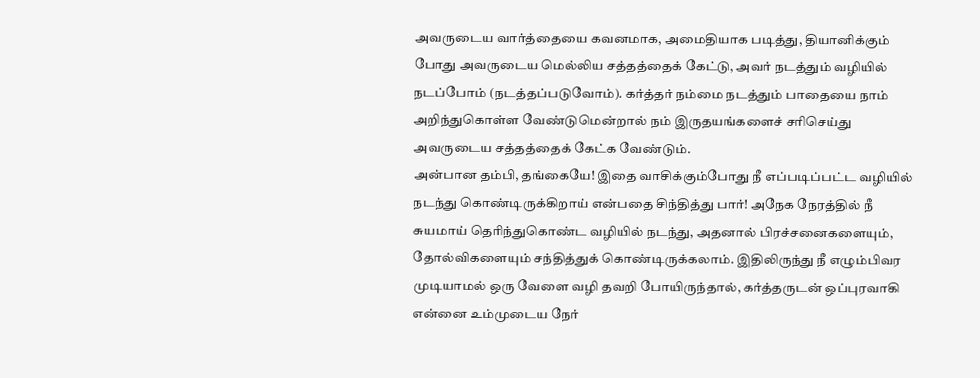அவருடைய வார்த்தையை கவனமாக, அமைதியாக படித்து, தியானிக்கும் போது அவருடைய மெல்லிய சத்தத்தைக் கேட்டு, அவர் நடத்தும் வழியில் நடப்போம் (நடத்தப்படுவோம்). கர்த்தர் நம்மை நடத்தும் பாதையை நாம் அறிந்துகொள்ள வேண்டுமென்றால் நம் இருதயங்களைச் சரிசெய்து அவருடைய சத்தத்தைக் கேட்க வேண்டும்.
அன்பான தம்பி, தங்கையே! இதை வாசிக்கும்போது நீ எப்படிப்பட்ட வழியில் நடந்து கொண்டிருக்கிறாய் என்பதை சிந்தித்து பார்! அநேக நேரத்தில் நீ சுயமாய் தெரிந்துகொண்ட வழியில் நடந்து, அதனால் பிரச்சனைகளையும், தோல்விகளையும் சந்தித்துக் கொண்டிருக்கலாம். இதிலிருந்து நீ எழும்பிவர முடியாமல் ஒரு வேளை வழி தவறி போயிருந்தால், கர்த்தருடன் ஒப்புரவாகி என்னை உம்முடைய நேர்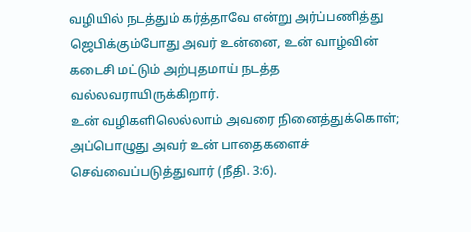வழியில் நடத்தும் கர்த்தாவே என்று அர்ப்பணித்து ஜெபிக்கும்போது அவர் உன்னை, உன் வாழ்வின் கடைசி மட்டும் அற்புதமாய் நடத்த வல்லவராயிருக்கிறார்.
உன் வழிகளிலெல்லாம் அவரை நினைத்துக்கொள்; அப்பொழுது அவர் உன் பாதைகளைச் செவ்வைப்படுத்துவார் (நீதி. 3:6).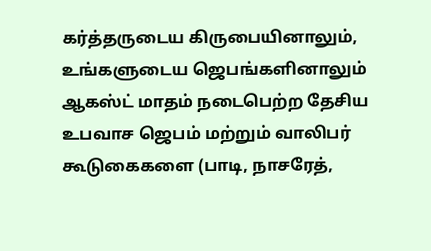கர்த்தருடைய கிருபையினாலும், உங்களுடைய ஜெபங்களினாலும் ஆகஸ்ட் மாதம் நடைபெற்ற தேசிய உபவாச ஜெபம் மற்றும் வாலிபர் கூடுகைகளை (பாடி, நாசரேத்,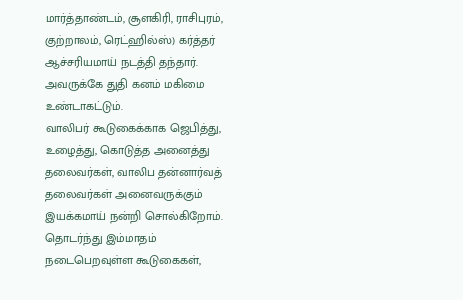மார்த்தாண்டம், சூளகிரி, ராசிபுரம், குற்றாலம், ரெட்ஹில்ஸ்) கர்த்தர் ஆச்சரியமாய் நடத்தி தந்தார். அவருக்கே துதி கனம் மகிமை உண்டாகட்டும்.
வாலிபர் கூடுகைக்காக ஜெபித்து, உழைத்து, கொடுத்த அனைத்து தலைவர்கள், வாலிப தன்னார்வத் தலைவர்கள் அனைவருக்கும் இயக்கமாய் நன்றி சொல்கிறோம். தொடர்ந்து இம்மாதம் நடைபெறவுள்ள கூடுகைகள்,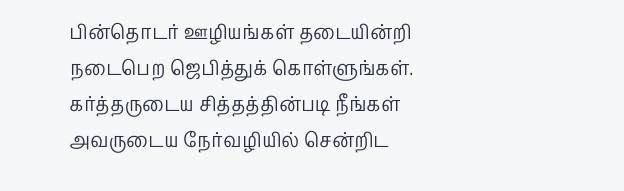பின்தொடர் ஊழியங்கள் தடையின்றி நடைபெற ஜெபித்துக் கொள்ளுங்கள்.
கர்த்தருடைய சித்தத்தின்படி நீங்கள் அவருடைய நேர்வழியில் சென்றிட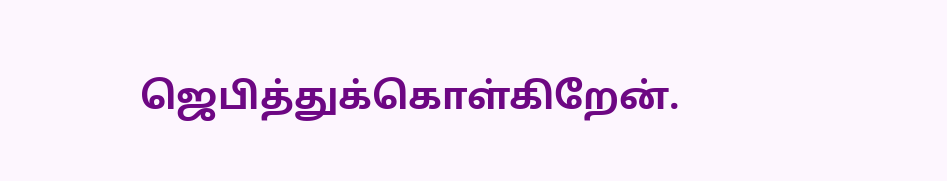ஜெபித்துக்கொள்கிறேன்.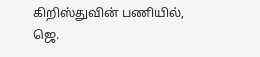கிறிஸ்துவின் பணியில்,
ஜெ.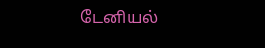டேனியல்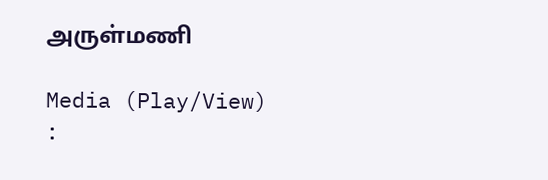அருள்மணி

Media (Play/View) :